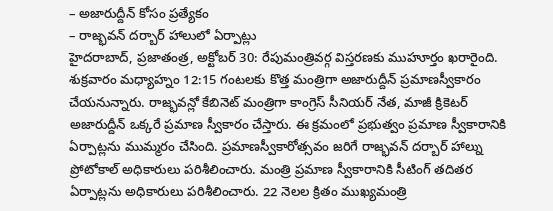– అజారుద్దీన్ కోసం ప్రత్యేకం
– రాజ్భవన్ దర్బార్ హాలులో ఏర్పాట్లు
హైదరాబాద్, ప్రజాతంత్ర, అక్టోబర్ 30: రేపుమంత్రివర్గ విస్తరణకు ముహూర్తం ఖరారైంది. శుక్రవారం మధ్యాహ్నం 12:15 గంటలకు కొత్త మంత్రిగా అజారుద్దీన్ ప్రమాణస్వీకారం చేయనున్నారు. రాజ్భవన్లో కేబినెట్ మంత్రిగా కాంగ్రెస్ సీనియర్ నేత, మాజీ క్రికెటర్ అజారుద్దీన్ ఒక్కరే ప్రమాణ స్వీకారం చేస్తారు. ఈ క్రమంలో ప్రభుత్వం ప్రమాణ స్వీకారానికి ఏర్పాట్లను ముమ్మరం చేసింది. ప్రమాణస్వీకారోత్సవం జరిగే రాజ్భవన్ దర్బార్ హాల్ను ప్రోటోకాల్ అధికారులు పరిశీలించారు. మంత్రి ప్రమాణ స్వీకారానికి సీటింగ్ తదితర ఏర్పాట్లను అధికారులు పరిశీలించారు. 22 నెలల క్రితం ముఖ్యమంత్రి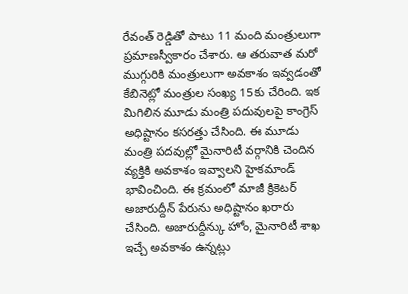రేవంత్ రెడ్డితో పాటు 11 మంది మంత్రులుగా ప్రమాణస్వీకారం చేశారు. ఆ తరువాత మరో ముగ్గురికి మంత్రులుగా అవకాశం ఇవ్వడంతో కేబినెట్లో మంత్రుల సంఖ్య 15కు చేరింది. ఇక మిగిలిన మూడు మంత్రి పదువులపై కాంగ్రెస్ అధిష్టానం కసరత్తు చేసింది. ఈ మూడు మంత్రి పదవుల్లో మైనారిటీ వర్గానికి చెందిన వ్యక్తికి అవకాశం ఇవ్వాలని హైకమాండ్ భావించింది. ఈ క్రమంలో మాజీ క్రికెటర్ అజారుద్దీన్ పేరును అధిష్టానం ఖరారు చేసింది. అజారుద్దీన్కు హోం, మైనారిటీ శాఖ ఇచ్చే అవకాశం ఉన్నట్లు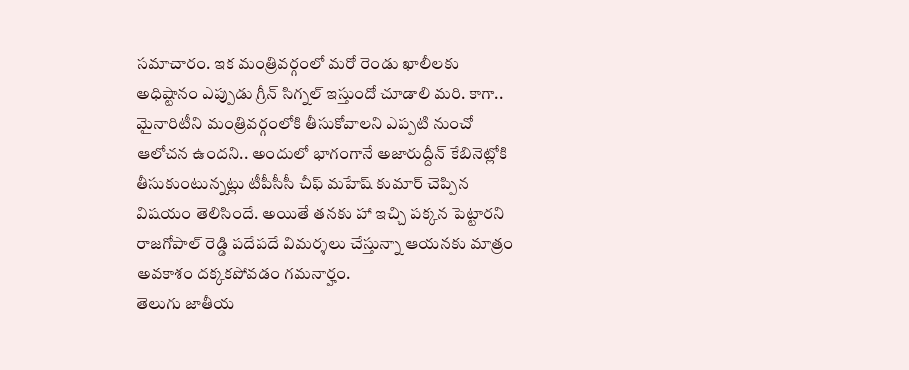సమాచారం. ఇక మంత్రివర్గంలో మరో రెండు ఖాలీలకు అధిష్టానం ఎప్పుడు గ్రీన్ సిగ్నల్ ఇస్తుందో చూడాలి మరి. కాగా.. మైనారిటీని మంత్రివర్గంలోకి తీసుకోవాలని ఎప్పటి నుంచో ఆలోచన ఉందని.. అందులో భాగంగానే అజారుద్దీన్ కేబినెట్లోకి తీసుకుంటున్నట్లు టీపీసీసీ చీఫ్ మహేష్ కుమార్ చెప్పిన విషయం తెలిసిందే. అయితే తనకు హా ఇచ్చి పక్కన పెట్టారని రాజగోపాల్ రెడ్డి పదేపదే విమర్శలు చేస్తున్నా ఆయనకు మాత్రం అవకాశం దక్కకపోవడం గమనార్హం.
తెలుగు జాతీయ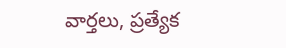వార్తలు, ప్రత్యేక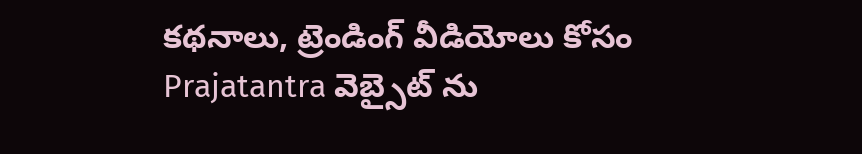కథనాలు, ట్రెండింగ్ వీడియోలు కోసం Prajatantra వెబ్సైట్ ను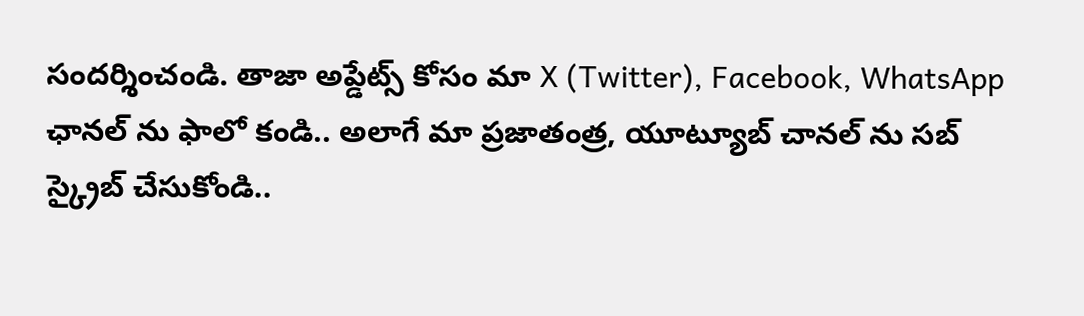సందర్శించండి. తాజా అప్డేట్స్ కోసం మా X (Twitter), Facebook, WhatsApp ఛానల్ ను ఫాలో కండి.. అలాగే మా ప్రజాతంత్ర, యూట్యూబ్ చానల్ ను సబ్ స్క్రైబ్ చేసుకోండి..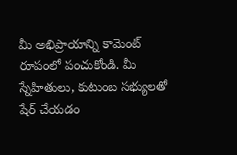మీ అభిప్రాయాన్ని కామెంట్ రూపంలో పంచుకోండి. మీ స్నేహితులు, కుటుంబ సభ్యులతో షేర్ చేయడం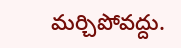మర్చిపోవద్దు.